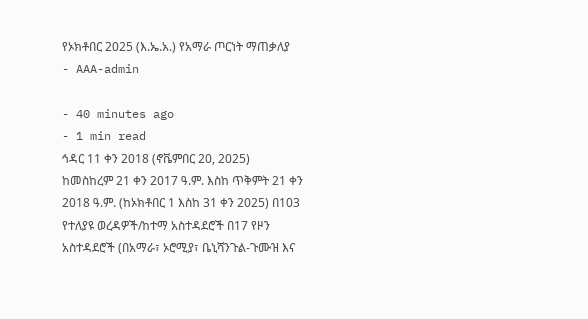የኦክቶበር 2025 (እ.ኤ.አ.) የአማራ ጦርነት ማጠቃለያ
- AAA-admin

- 40 minutes ago
- 1 min read
ኅዳር 11 ቀን 2018 (ኖቬምበር 20, 2025)
ከመስከረም 21 ቀን 2017 ዓ.ም. እስከ ጥቅምት 21 ቀን 2018 ዓ.ም. (ከኦክቶበር 1 እስከ 31 ቀን 2025) በ103 የተለያዩ ወረዳዎች/ከተማ አስተዳደሮች በ17 የዞን አስተዳደሮች (በአማራ፣ ኦሮሚያ፣ ቤኒሻንጉል-ጉሙዝ እና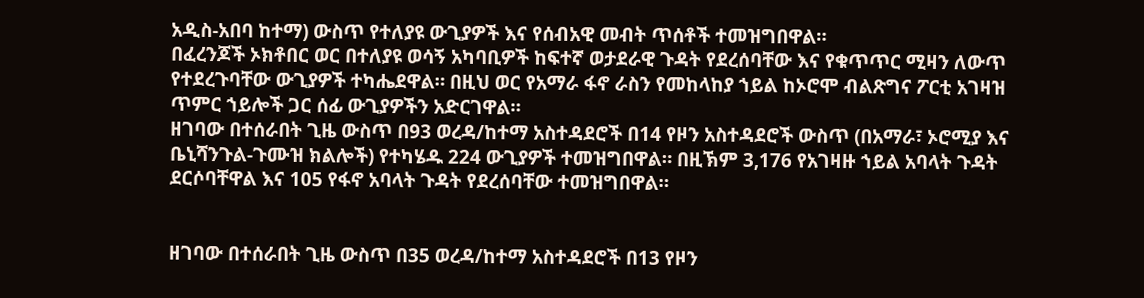አዲስ-አበባ ከተማ) ውስጥ የተለያዩ ውጊያዎች እና የሰብአዊ መብት ጥሰቶች ተመዝግበዋል።
በፈረንጆች ኦክቶበር ወር በተለያዩ ወሳኝ አካባቢዎች ከፍተኛ ወታደራዊ ጉዳት የደረሰባቸው እና የቁጥጥር ሚዛን ለውጥ የተደረጉባቸው ውጊያዎች ተካሔደዋል። በዚህ ወር የአማራ ፋኖ ራስን የመከላከያ ኀይል ከኦሮሞ ብልጽግና ፖርቲ አገዛዝ ጥምር ኀይሎች ጋር ሰፊ ውጊያዎችን አድርገዋል።
ዘገባው በተሰራበት ጊዜ ውስጥ በ93 ወረዳ/ከተማ አስተዳደሮች በ14 የዞን አስተዳደሮች ውስጥ (በአማራ፣ ኦሮሚያ እና ቤኒሻንጉል-ጉሙዝ ክልሎች) የተካሄዱ 224 ውጊያዎች ተመዝግበዋል። በዚኽም 3,176 የአገዛዙ ኀይል አባላት ጉዳት ደርሶባቸዋል እና 105 የፋኖ አባላት ጉዳት የደረሰባቸው ተመዝግበዋል።


ዘገባው በተሰራበት ጊዜ ውስጥ በ35 ወረዳ/ከተማ አስተዳደሮች በ13 የዞን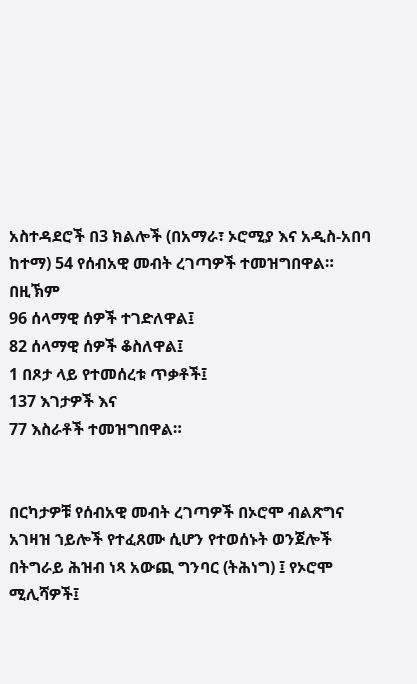አስተዳደሮች በ3 ክልሎች (በአማራ፣ ኦሮሚያ እና አዲስ-አበባ ከተማ) 54 የሰብአዊ መብት ረገጣዎች ተመዝግበዋል። በዚኽም
96 ሰላማዊ ሰዎች ተገድለዋል፤
82 ሰላማዊ ሰዎች ቆስለዋል፤
1 በጾታ ላይ የተመሰረቱ ጥቃቶች፤
137 እገታዎች እና
77 እስራቶች ተመዝግበዋል።


በርካታዎቹ የሰብአዊ መብት ረገጣዎች በኦሮሞ ብልጽግና አገዛዝ ኀይሎች የተፈጸሙ ሲሆን የተወሰኑት ወንጀሎች በትግራይ ሕዝብ ነጻ አውጪ ግንባር (ትሕነግ) ፤ የኦሮሞ ሚሊሻዎች፤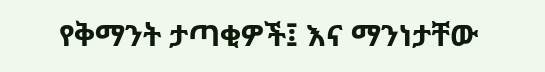የቅማንት ታጣቂዎች፤ እና ማንነታቸው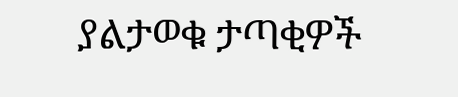ያልታወቁ ታጣቂዎች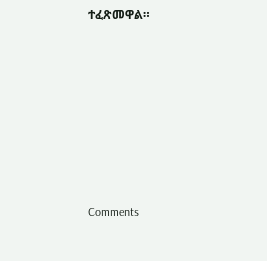ተፈጽመዋል።














Comments